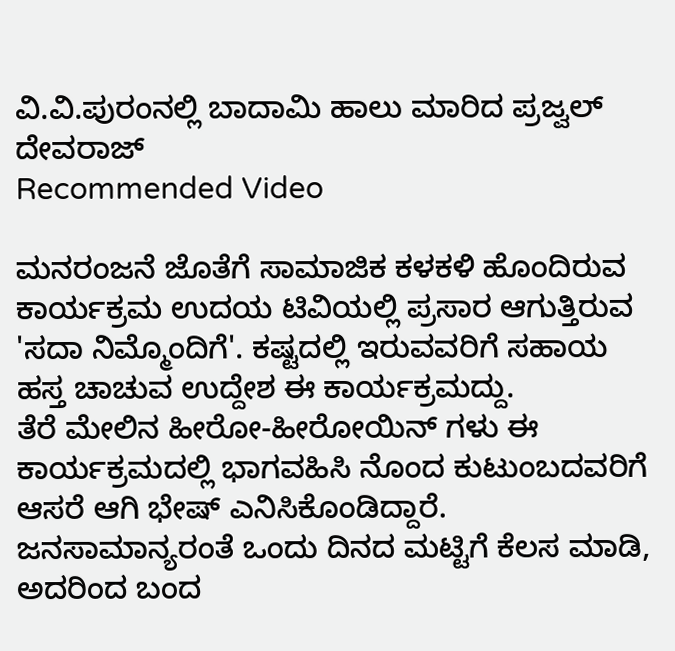ವಿ.ವಿ.ಪುರಂನಲ್ಲಿ ಬಾದಾಮಿ ಹಾಲು ಮಾರಿದ ಪ್ರಜ್ವಲ್ ದೇವರಾಜ್
Recommended Video

ಮನರಂಜನೆ ಜೊತೆಗೆ ಸಾಮಾಜಿಕ ಕಳಕಳಿ ಹೊಂದಿರುವ ಕಾರ್ಯಕ್ರಮ ಉದಯ ಟಿವಿಯಲ್ಲಿ ಪ್ರಸಾರ ಆಗುತ್ತಿರುವ 'ಸದಾ ನಿಮ್ಮೊಂದಿಗೆ'. ಕಷ್ಟದಲ್ಲಿ ಇರುವವರಿಗೆ ಸಹಾಯ ಹಸ್ತ ಚಾಚುವ ಉದ್ದೇಶ ಈ ಕಾರ್ಯಕ್ರಮದ್ದು.
ತೆರೆ ಮೇಲಿನ ಹೀರೋ-ಹೀರೋಯಿನ್ ಗಳು ಈ ಕಾರ್ಯಕ್ರಮದಲ್ಲಿ ಭಾಗವಹಿಸಿ ನೊಂದ ಕುಟುಂಬದವರಿಗೆ ಆಸರೆ ಆಗಿ ಭೇಷ್ ಎನಿಸಿಕೊಂಡಿದ್ದಾರೆ. ಜನಸಾಮಾನ್ಯರಂತೆ ಒಂದು ದಿನದ ಮಟ್ಟಿಗೆ ಕೆಲಸ ಮಾಡಿ, ಅದರಿಂದ ಬಂದ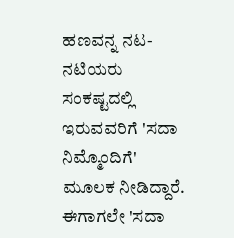ಹಣವನ್ನ ನಟ-ನಟಿಯರು ಸಂಕಷ್ಟದಲ್ಲಿ ಇರುವವರಿಗೆ 'ಸದಾ ನಿಮ್ಮೊಂದಿಗೆ' ಮೂಲಕ ನೀಡಿದ್ದಾರೆ.
ಈಗಾಗಲೇ 'ಸದಾ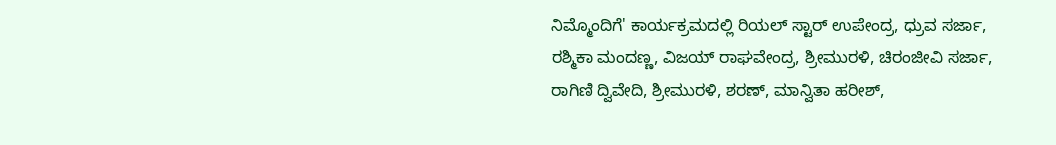ನಿಮ್ಮೊಂದಿಗೆ' ಕಾರ್ಯಕ್ರಮದಲ್ಲಿ ರಿಯಲ್ ಸ್ಟಾರ್ ಉಪೇಂದ್ರ, ಧ್ರುವ ಸರ್ಜಾ, ರಶ್ಮಿಕಾ ಮಂದಣ್ಣ, ವಿಜಯ್ ರಾಘವೇಂದ್ರ, ಶ್ರೀಮುರಳಿ, ಚಿರಂಜೀವಿ ಸರ್ಜಾ, ರಾಗಿಣಿ ದ್ವಿವೇದಿ, ಶ್ರೀಮುರಳಿ, ಶರಣ್, ಮಾನ್ವಿತಾ ಹರೀಶ್,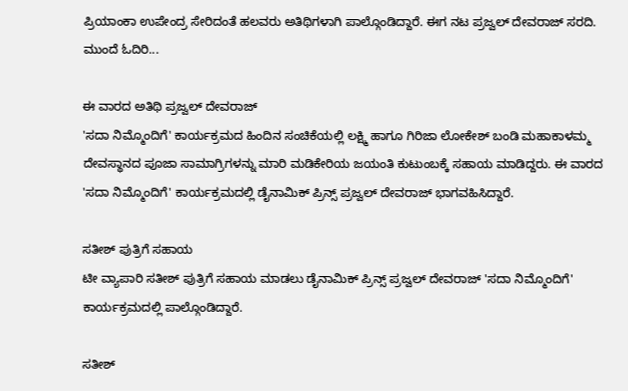ಪ್ರಿಯಾಂಕಾ ಉಪೇಂದ್ರ ಸೇರಿದಂತೆ ಹಲವರು ಅತಿಥಿಗಳಾಗಿ ಪಾಲ್ಗೊಂಡಿದ್ದಾರೆ. ಈಗ ನಟ ಪ್ರಜ್ವಲ್ ದೇವರಾಜ್ ಸರದಿ. ಮುಂದೆ ಓದಿರಿ...

ಈ ವಾರದ ಅತಿಥಿ ಪ್ರಜ್ವಲ್ ದೇವರಾಜ್
'ಸದಾ ನಿಮ್ಮೊಂದಿಗೆ' ಕಾರ್ಯಕ್ರಮದ ಹಿಂದಿನ ಸಂಚಿಕೆಯಲ್ಲಿ ಲಕ್ಷ್ಮಿ ಹಾಗೂ ಗಿರಿಜಾ ಲೋಕೇಶ್ ಬಂಡಿ ಮಹಾಕಾಳಮ್ಮ ದೇವಸ್ಥಾನದ ಪೂಜಾ ಸಾಮಾಗ್ರಿಗಳನ್ನು ಮಾರಿ ಮಡಿಕೇರಿಯ ಜಯಂತಿ ಕುಟುಂಬಕ್ಕೆ ಸಹಾಯ ಮಾಡಿದ್ದರು. ಈ ವಾರದ 'ಸದಾ ನಿಮ್ಮೊಂದಿಗೆ' ಕಾರ್ಯಕ್ರಮದಲ್ಲಿ ಡೈನಾಮಿಕ್ ಪ್ರಿನ್ಸ್ ಪ್ರಜ್ವಲ್ ದೇವರಾಜ್ ಭಾಗವಹಿಸಿದ್ದಾರೆ.

ಸತೀಶ್ ಪುತ್ರಿಗೆ ಸಹಾಯ
ಟೀ ವ್ಯಾಪಾರಿ ಸತೀಶ್ ಪುತ್ರಿಗೆ ಸಹಾಯ ಮಾಡಲು ಡೈನಾಮಿಕ್ ಪ್ರಿನ್ಸ್ ಪ್ರಜ್ವಲ್ ದೇವರಾಜ್ 'ಸದಾ ನಿಮ್ಮೊಂದಿಗೆ' ಕಾರ್ಯಕ್ರಮದಲ್ಲಿ ಪಾಲ್ಗೊಂಡಿದ್ದಾರೆ.

ಸತೀಶ್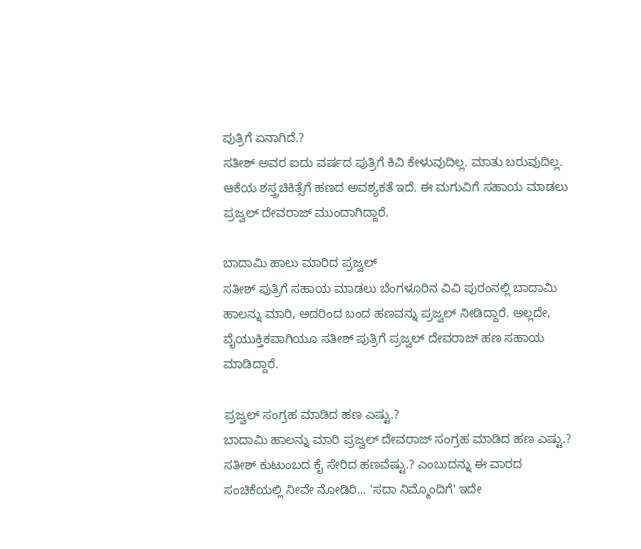ಪುತ್ರಿಗೆ ಏನಾಗಿದೆ.?
ಸತೀಶ್ ಅವರ ಐದು ವರ್ಷದ ಪುತ್ರಿಗೆ ಕಿವಿ ಕೇಳುವುದಿಲ್ಲ. ಮಾತು ಬರುವುದಿಲ್ಲ. ಆಕೆಯ ಶಸ್ತ್ರಚಿಕಿತ್ಸೆಗೆ ಹಣದ ಅವಶ್ಯಕತೆ ಇದೆ. ಈ ಮಗುವಿಗೆ ಸಹಾಯ ಮಾಡಲು ಪ್ರಜ್ವಲ್ ದೇವರಾಜ್ ಮುಂದಾಗಿದ್ದಾರೆ.

ಬಾದಾಮಿ ಹಾಲು ಮಾರಿದ ಪ್ರಜ್ವಲ್
ಸತೀಶ್ ಪುತ್ರಿಗೆ ಸಹಾಯ ಮಾಡಲು ಬೆಂಗಳೂರಿನ ವಿವಿ ಪುರಂನಲ್ಲಿ ಬಾದಾಮಿ ಹಾಲನ್ನು ಮಾರಿ, ಅದರಿಂದ ಬಂದ ಹಣವನ್ನು ಪ್ರಜ್ವಲ್ ನೀಡಿದ್ದಾರೆ. ಅಲ್ಲದೇ, ವೈಯುಕ್ತಿಕವಾಗಿಯೂ ಸತೀಶ್ ಪುತ್ರಿಗೆ ಪ್ರಜ್ವಲ್ ದೇವರಾಜ್ ಹಣ ಸಹಾಯ ಮಾಡಿದ್ದಾರೆ.

ಪ್ರಜ್ವಲ್ ಸಂಗ್ರಹ ಮಾಡಿದ ಹಣ ಎಷ್ಟು.?
ಬಾದಾಮಿ ಹಾಲನ್ನು ಮಾರಿ ಪ್ರಜ್ವಲ್ ದೇವರಾಜ್ ಸಂಗ್ರಹ ಮಾಡಿದ ಹಣ ಎಷ್ಟು.? ಸತೀಶ್ ಕುಟುಂಬದ ಕೈ ಸೇರಿದ ಹಣವೆಷ್ಟು.? ಎಂಬುದನ್ನು ಈ ವಾರದ ಸಂಚಿಕೆಯಲ್ಲಿ ನೀವೇ ನೋಡಿರಿ... 'ಸದಾ ನಿಮ್ಮೊಂದಿಗೆ' ಇದೇ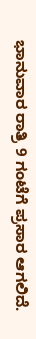ಭಾನುವಾರ ರಾತ್ರಿ 9 ಗಂಟೆಗೆ ಪ್ರಸಾರ ಆಗಲಿದೆ.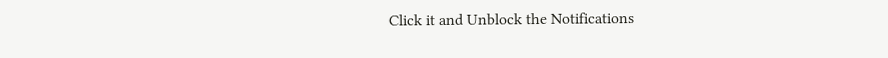Click it and Unblock the Notifications